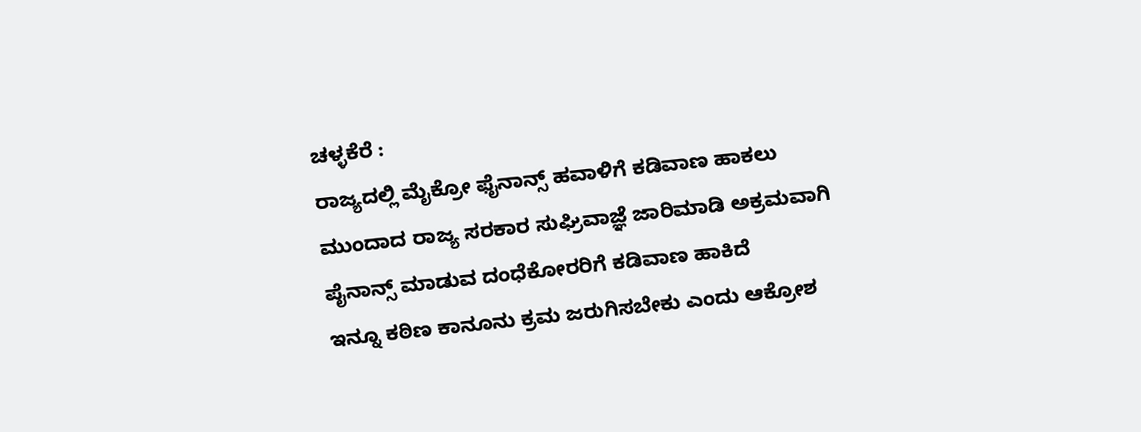ಚಳ್ಳಕೆರೆ :
ರಾಜ್ಯದಲ್ಲಿ ಮೈಕ್ರೋ ಫೈನಾನ್ಸ್ ಹವಾಳಿಗೆ ಕಡಿವಾಣ ಹಾಕಲು ಮುಂದಾದ ರಾಜ್ಯ ಸರಕಾರ ಸುಘ್ರಿವಾಜ್ಞೆ ಜಾರಿಮಾಡಿ ಅಕ್ರಮವಾಗಿ ಪೈನಾನ್ಸ್ ಮಾಡುವ ದಂಧೆಕೋರರಿಗೆ ಕಡಿವಾಣ ಹಾಕಿದೆ
ಇನ್ನೂ ಕಠಿಣ ಕಾನೂನು ಕ್ರಮ ಜರುಗಿಸಬೇಕು ಎಂದು ಆಕ್ರೋಶ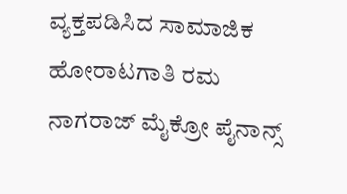ವ್ಯಕ್ತಪಡಿಸಿದ ಸಾಮಾಜಿಕ ಹೋರಾಟಗಾತಿ ರಮ ನಾಗರಾಜ್ ಮೈಕ್ರೋ ಪೈನಾನ್ಸ್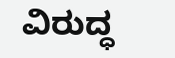ವಿರುದ್ಧ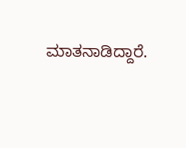ಮಾತನಾಡಿದ್ದಾರೆ.